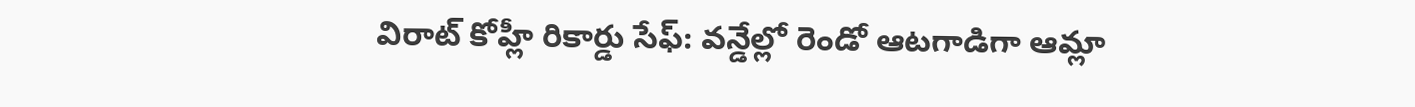విరాట్ కోహ్లీ రికార్డు సేఫ్: వన్డేల్లో రెండో ఆటగాడిగా ఆమ్లా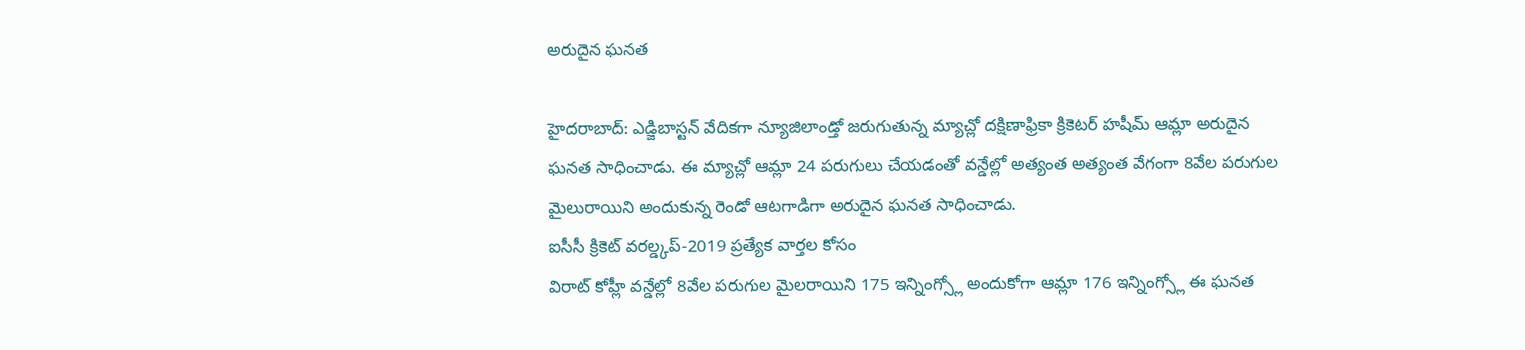అరుదైన ఘనత

హైదరాబాద్: ఎడ్జిబాస్టన్ వేదికగా న్యూజిలాండ్తో జరుగుతున్న మ్యాచ్లో దక్షిణాఫ్రికా క్రికెటర్ హషీమ్ ఆమ్లా అరుదైన ఘనత సాధించాడు. ఈ మ్యాచ్లో ఆమ్లా 24 పరుగులు చేయడంతో వన్డేల్లో అత్యంత అత్యంత వేగంగా 8వేల పరుగుల మైలురాయిని అందుకున్న రెండో ఆటగాడిగా అరుదైన ఘనత సాధించాడు.
ఐసీసీ క్రికెట్ వరల్డ్కప్-2019 ప్రత్యేక వార్తల కోసం
విరాట్ కోహ్లీ వన్డేల్లో 8వేల పరుగుల మైలరాయిని 175 ఇన్నింగ్స్లో అందుకోగా ఆమ్లా 176 ఇన్నింగ్స్లో ఈ ఘనత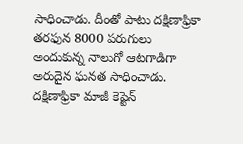సాధించాడు. దీంతో పాటు దక్షిణాఫ్రికా తరఫున 8000 పరుగులు అందుకున్న నాలుగో ఆటగాడిగా అరుదైన ఘనత సాధించాడు. దక్షిణాఫ్రికా మాజీ కెప్టెన్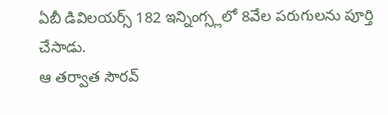ఏబీ డివిలయర్స్ 182 ఇన్నింగ్స్లలో 8వేల పరుగులను పూర్తి చేసాడు.
ఆ తర్వాత సౌరవ్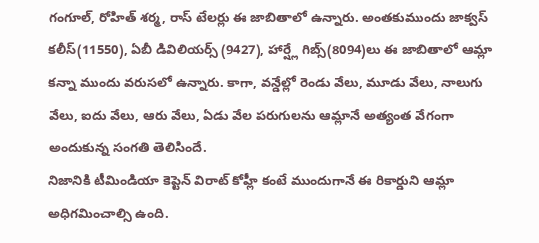గంగూల్, రోహిత్ శర్మ, రాస్ టేలర్లు ఈ జాబితాలో ఉన్నారు. అంతకుముందు జాక్వస్ కలీస్(11550), ఏబీ డివిలియర్స్ (9427), హార్ష్లే గిబ్స్(8094)లు ఈ జాబితాలో ఆమ్లా కన్నా ముందు వరుసలో ఉన్నారు. కాగా, వన్డేల్లో రెండు వేలు, మూడు వేలు, నాలుగు వేలు, ఐదు వేలు, ఆరు వేలు, ఏడు వేల పరుగులను ఆమ్లానే అత్యంత వేగంగా అందుకున్న సంగతి తెలిసిందే.
నిజానికి టీమిండియా కెప్టెన్ విరాట్ కోహ్లీ కంటే ముందుగానే ఈ రికార్డుని ఆమ్లా అధిగమించాల్సి ఉంది.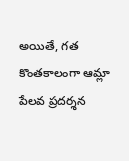అయితే, గత కొంతకాలంగా ఆమ్లా పేలవ ప్రదర్శన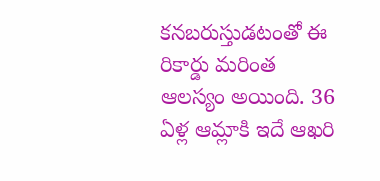కనబరుస్తుడటంతో ఈ రికార్డు మరింత ఆలస్యం అయింది. 36 ఏళ్ల ఆమ్లాకి ఇదే ఆఖరి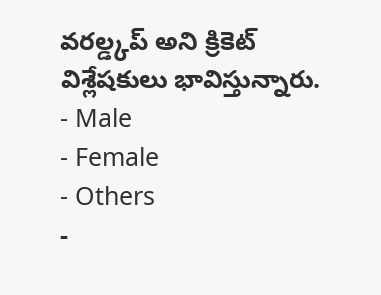వరల్డ్కప్ అని క్రికెట్ విశ్లేషకులు భావిస్తున్నారు.
- Male
- Female
- Others
-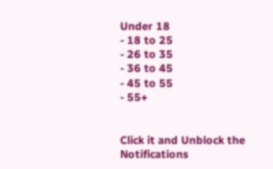Under 18
- 18 to 25
- 26 to 35
- 36 to 45
- 45 to 55
- 55+


Click it and Unblock the Notifications